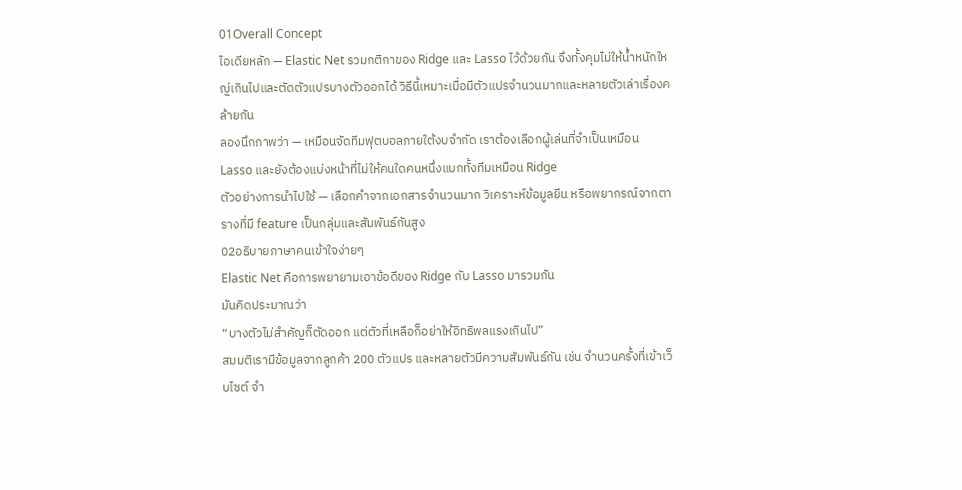01Overall Concept
ไอเดียหลัก — Elastic Net รวมกติกาของ Ridge และ Lasso ไว้ด้วยกัน จึงทั้งคุมไม่ให้น้ำหนักใหญ่เกินไปและตัดตัวแปรบางตัวออกได้ วิธีนี้เหมาะเมื่อมีตัวแปรจำนวนมากและหลายตัวเล่าเรื่องคล้ายกัน
ลองนึกภาพว่า — เหมือนจัดทีมฟุตบอลภายใต้งบจำกัด เราต้องเลือกผู้เล่นที่จำเป็นเหมือน Lasso และยังต้องแบ่งหน้าที่ไม่ให้คนใดคนหนึ่งแบกทั้งทีมเหมือน Ridge
ตัวอย่างการนำไปใช้ — เลือกคำจากเอกสารจำนวนมาก วิเคราะห์ข้อมูลยีน หรือพยากรณ์จากตารางที่มี feature เป็นกลุ่มและสัมพันธ์กันสูง
02อธิบายภาษาคนเข้าใจง่ายๆ
Elastic Net คือการพยายามเอาข้อดีของ Ridge กับ Lasso มารวมกัน
มันคิดประมาณว่า
“บางตัวไม่สำคัญก็ตัดออก แต่ตัวที่เหลือก็อย่าให้อิทธิพลแรงเกินไป”
สมมติเรามีข้อมูลจากลูกค้า 200 ตัวแปร และหลายตัวมีความสัมพันธ์กัน เช่น จำนวนครั้งที่เข้าเว็บไซต์ จำ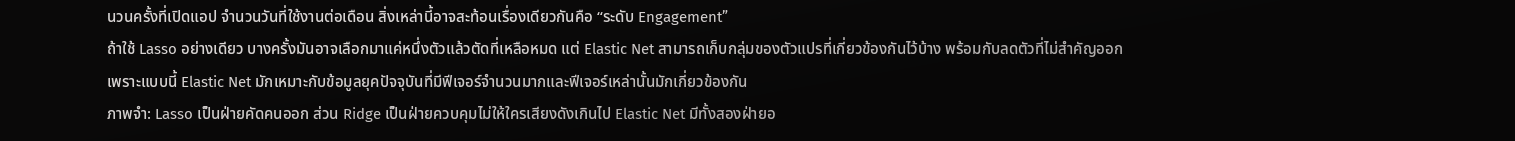นวนครั้งที่เปิดแอป จำนวนวันที่ใช้งานต่อเดือน สิ่งเหล่านี้อาจสะท้อนเรื่องเดียวกันคือ “ระดับ Engagement”
ถ้าใช้ Lasso อย่างเดียว บางครั้งมันอาจเลือกมาแค่หนึ่งตัวแล้วตัดที่เหลือหมด แต่ Elastic Net สามารถเก็บกลุ่มของตัวแปรที่เกี่ยวข้องกันไว้บ้าง พร้อมกับลดตัวที่ไม่สำคัญออก
เพราะแบบนี้ Elastic Net มักเหมาะกับข้อมูลยุคปัจจุบันที่มีฟีเจอร์จำนวนมากและฟีเจอร์เหล่านั้นมักเกี่ยวข้องกัน
ภาพจำ: Lasso เป็นฝ่ายคัดคนออก ส่วน Ridge เป็นฝ่ายควบคุมไม่ให้ใครเสียงดังเกินไป Elastic Net มีทั้งสองฝ่ายอ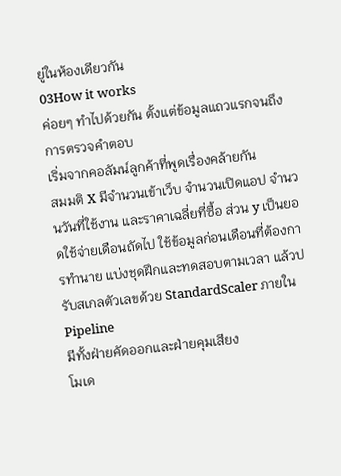ยู่ในห้องเดียวกัน
03How it works
ค่อยๆ ทำไปด้วยกัน ตั้งแต่ข้อมูลแถวแรกจนถึงการตรวจคำตอบ
เริ่มจากคอลัมน์ลูกค้าที่พูดเรื่องคล้ายกัน
สมมติ X มีจำนวนเข้าเว็บ จำนวนเปิดแอป จำนวนวันที่ใช้งาน และราคาเฉลี่ยที่ซื้อ ส่วน y เป็นยอดใช้จ่ายเดือนถัดไป ใช้ข้อมูลก่อนเดือนที่ต้องการทำนาย แบ่งชุดฝึกและทดสอบตามเวลา แล้วปรับสเกลตัวเลขด้วย StandardScaler ภายใน Pipeline
มีทั้งฝ่ายคัดออกและฝ่ายคุมเสียง
โมเด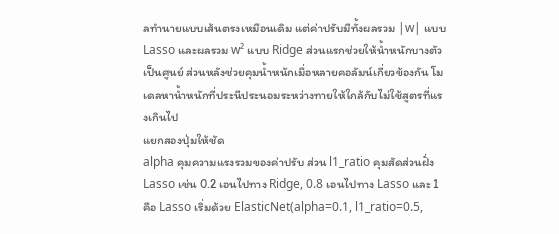ลทำนายแบบเส้นตรงเหมือนเดิม แต่ค่าปรับมีทั้งผลรวม |w| แบบ Lasso และผลรวม w² แบบ Ridge ส่วนแรกช่วยให้น้ำหนักบางตัวเป็นศูนย์ ส่วนหลังช่วยคุมน้ำหนักเมื่อหลายคอลัมน์เกี่ยวข้องกัน โมเดลหาน้ำหนักที่ประนีประนอมระหว่างทายให้ใกล้กับไม่ใช้สูตรที่แรงเกินไป
แยกสองปุ่มให้ชัด
alpha คุมความแรงรวมของค่าปรับ ส่วน l1_ratio คุมสัดส่วนฝั่ง Lasso เช่น 0.2 เอนไปทาง Ridge, 0.8 เอนไปทาง Lasso และ 1 คือ Lasso เริ่มด้วย ElasticNet(alpha=0.1, l1_ratio=0.5,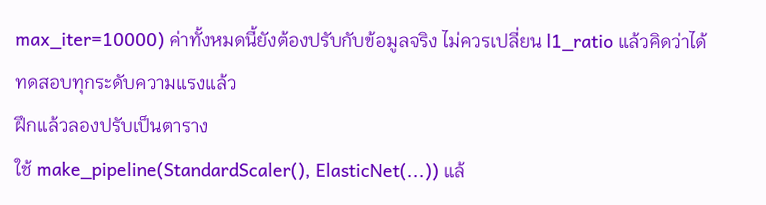max_iter=10000) ค่าทั้งหมดนี้ยังต้องปรับกับข้อมูลจริง ไม่ควรเปลี่ยน l1_ratio แล้วคิดว่าได้ทดสอบทุกระดับความแรงแล้ว
ฝึกแล้วลองปรับเป็นตาราง
ใช้ make_pipeline(StandardScaler(), ElasticNet(...)) แล้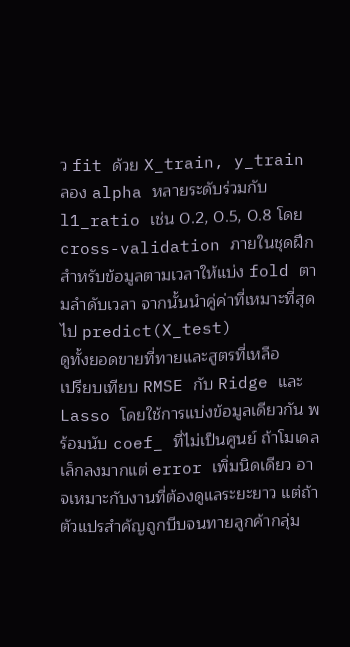ว fit ด้วย X_train, y_train ลอง alpha หลายระดับร่วมกับ l1_ratio เช่น 0.2, 0.5, 0.8 โดย cross-validation ภายในชุดฝึก สำหรับข้อมูลตามเวลาให้แบ่ง fold ตามลำดับเวลา จากนั้นนำคู่ค่าที่เหมาะที่สุดไป predict(X_test)
ดูทั้งยอดขายที่ทายและสูตรที่เหลือ
เปรียบเทียบ RMSE กับ Ridge และ Lasso โดยใช้การแบ่งข้อมูลเดียวกัน พร้อมนับ coef_ ที่ไม่เป็นศูนย์ ถ้าโมเดลเล็กลงมากแต่ error เพิ่มนิดเดียว อาจเหมาะกับงานที่ต้องดูแลระยะยาว แต่ถ้าตัวแปรสำคัญถูกบีบจนทายลูกค้ากลุ่ม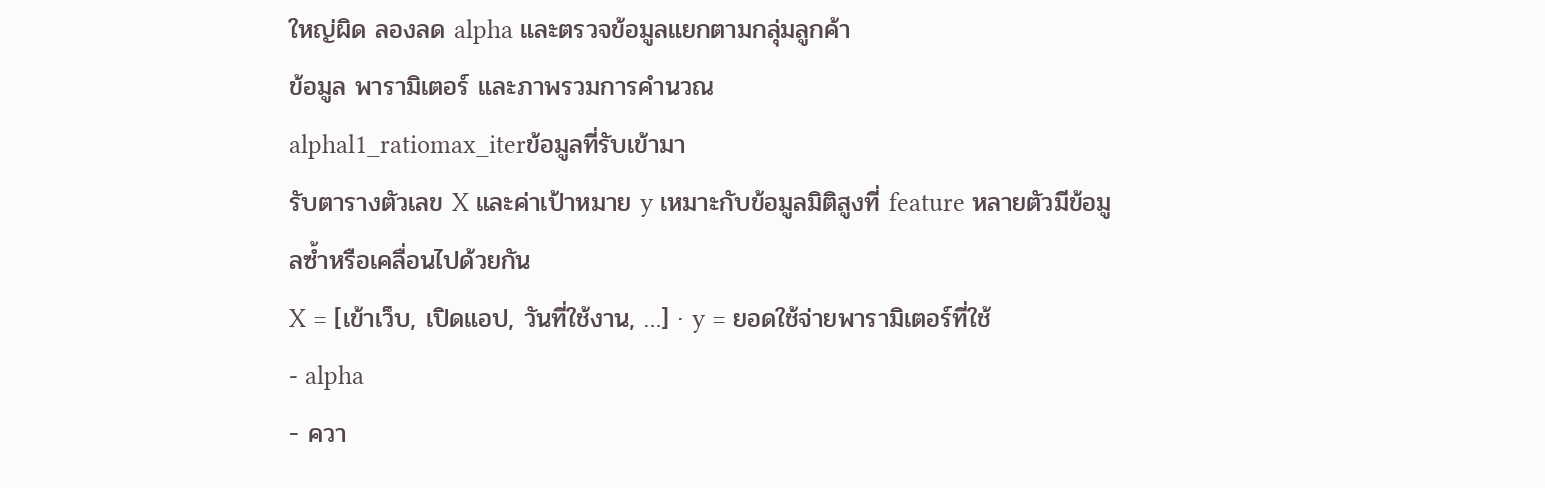ใหญ่ผิด ลองลด alpha และตรวจข้อมูลแยกตามกลุ่มลูกค้า
ข้อมูล พารามิเตอร์ และภาพรวมการคำนวณ
alphal1_ratiomax_iterข้อมูลที่รับเข้ามา
รับตารางตัวเลข X และค่าเป้าหมาย y เหมาะกับข้อมูลมิติสูงที่ feature หลายตัวมีข้อมูลซ้ำหรือเคลื่อนไปด้วยกัน
X = [เข้าเว็บ, เปิดแอป, วันที่ใช้งาน, …] · y = ยอดใช้จ่ายพารามิเตอร์ที่ใช้
- alpha
- ควา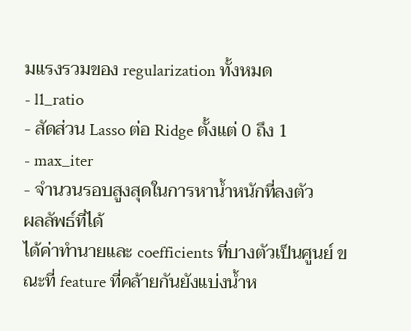มแรงรวมของ regularization ทั้งหมด
- l1_ratio
- สัดส่วน Lasso ต่อ Ridge ตั้งแต่ 0 ถึง 1
- max_iter
- จำนวนรอบสูงสุดในการหาน้ำหนักที่ลงตัว
ผลลัพธ์ที่ได้
ได้ค่าทำนายและ coefficients ที่บางตัวเป็นศูนย์ ขณะที่ feature ที่คล้ายกันยังแบ่งน้ำห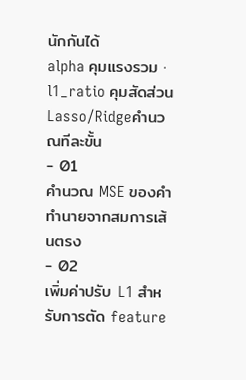นักกันได้
alpha คุมแรงรวม · l1_ratio คุมสัดส่วน Lasso/Ridgeคำนวณทีละขั้น
- 01
คำนวณ MSE ของคำทำนายจากสมการเส้นตรง
- 02
เพิ่มค่าปรับ L1 สำหรับการตัด feature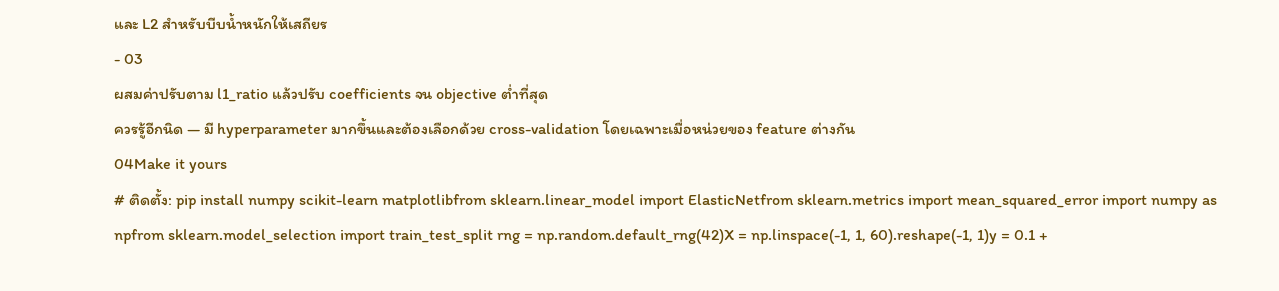และ L2 สำหรับบีบน้ำหนักให้เสถียร
- 03
ผสมค่าปรับตาม l1_ratio แล้วปรับ coefficients จน objective ต่ำที่สุด
ควรรู้อีกนิด — มี hyperparameter มากขึ้นและต้องเลือกด้วย cross-validation โดยเฉพาะเมื่อหน่วยของ feature ต่างกัน
04Make it yours
# ติดตั้ง: pip install numpy scikit-learn matplotlibfrom sklearn.linear_model import ElasticNetfrom sklearn.metrics import mean_squared_error import numpy as npfrom sklearn.model_selection import train_test_split rng = np.random.default_rng(42)X = np.linspace(-1, 1, 60).reshape(-1, 1)y = 0.1 +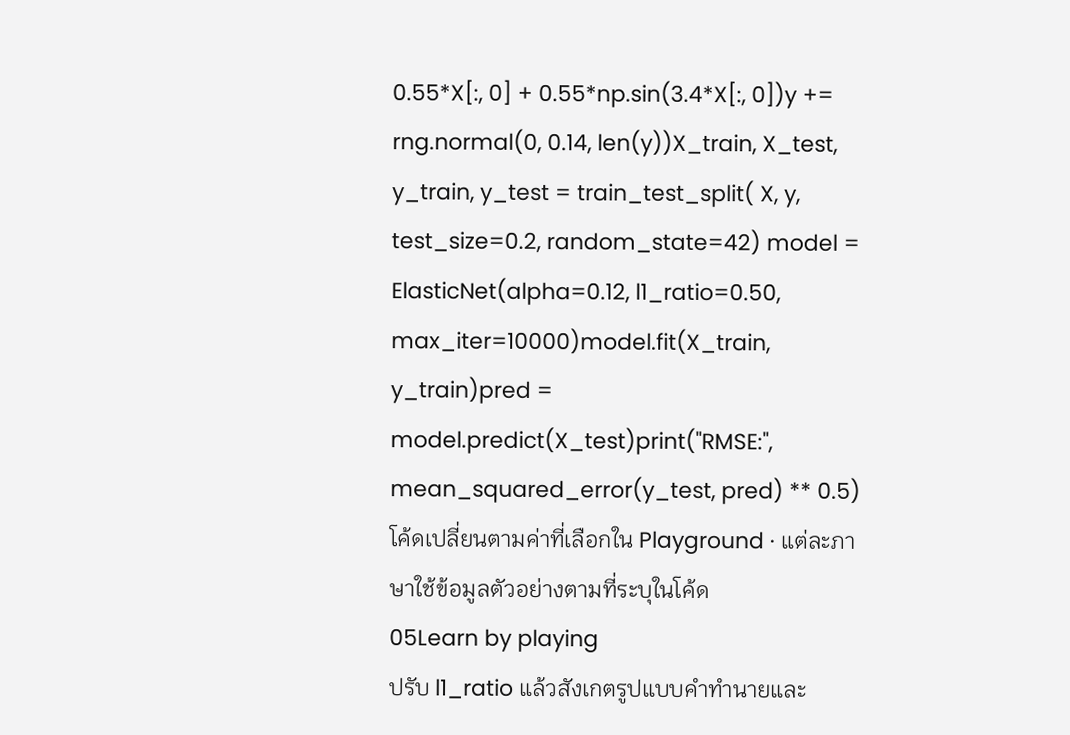0.55*X[:, 0] + 0.55*np.sin(3.4*X[:, 0])y += rng.normal(0, 0.14, len(y))X_train, X_test, y_train, y_test = train_test_split( X, y, test_size=0.2, random_state=42) model = ElasticNet(alpha=0.12, l1_ratio=0.50, max_iter=10000)model.fit(X_train, y_train)pred = model.predict(X_test)print("RMSE:", mean_squared_error(y_test, pred) ** 0.5)โค้ดเปลี่ยนตามค่าที่เลือกใน Playground · แต่ละภาษาใช้ข้อมูลตัวอย่างตามที่ระบุในโค้ด
05Learn by playing
ปรับ l1_ratio แล้วสังเกตรูปแบบคำทำนายและ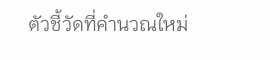ตัวชี้วัดที่คำนวณใหม่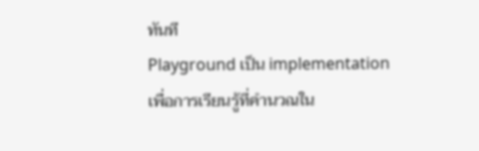ทันที
Playground เป็น implementation เพื่อการเรียนรู้ที่คำนวณใน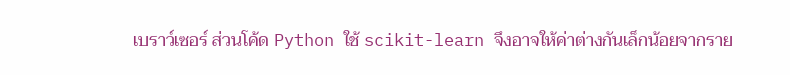เบราว์เซอร์ ส่วนโค้ด Python ใช้ scikit-learn จึงอาจให้ค่าต่างกันเล็กน้อยจากราย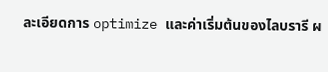ละเอียดการ optimize และค่าเริ่มต้นของไลบรารี ผ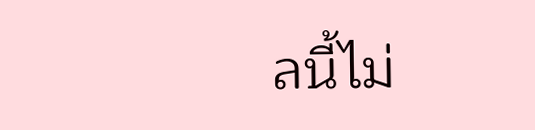ลนี้ไม่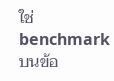ใช่ benchmark บนข้อ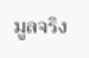มูลจริง